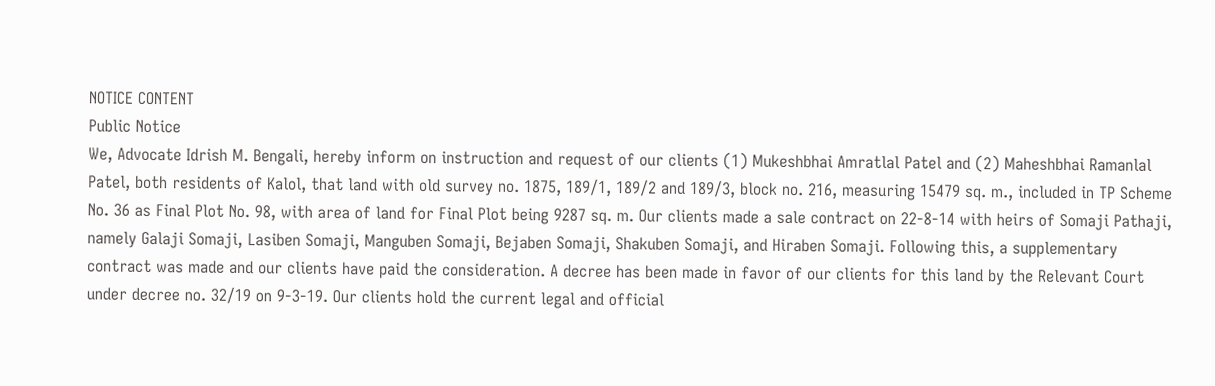NOTICE CONTENT
Public Notice
We, Advocate Idrish M. Bengali, hereby inform on instruction and request of our clients (1) Mukeshbhai Amratlal Patel and (2) Maheshbhai Ramanlal Patel, both residents of Kalol, that land with old survey no. 1875, 189/1, 189/2 and 189/3, block no. 216, measuring 15479 sq. m., included in TP Scheme No. 36 as Final Plot No. 98, with area of land for Final Plot being 9287 sq. m. Our clients made a sale contract on 22-8-14 with heirs of Somaji Pathaji, namely Galaji Somaji, Lasiben Somaji, Manguben Somaji, Bejaben Somaji, Shakuben Somaji, and Hiraben Somaji. Following this, a supplementary contract was made and our clients have paid the consideration. A decree has been made in favor of our clients for this land by the Relevant Court under decree no. 32/19 on 9-3-19. Our clients hold the current legal and official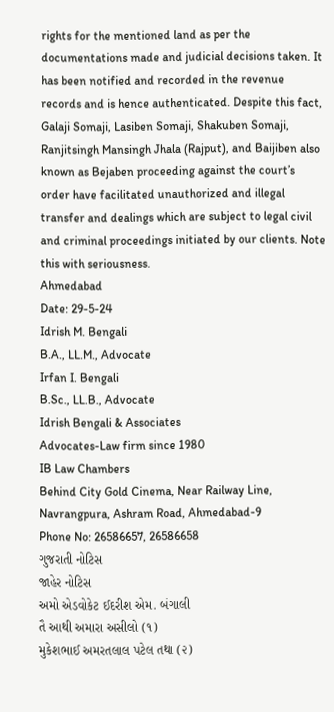rights for the mentioned land as per the documentations made and judicial decisions taken. It has been notified and recorded in the revenue records and is hence authenticated. Despite this fact, Galaji Somaji, Lasiben Somaji, Shakuben Somaji, Ranjitsingh Mansingh Jhala (Rajput), and Baijiben also known as Bejaben proceeding against the court’s order have facilitated unauthorized and illegal transfer and dealings which are subject to legal civil and criminal proceedings initiated by our clients. Note this with seriousness.
Ahmedabad
Date: 29-5-24
Idrish M. Bengali
B.A., LL.M., Advocate
Irfan I. Bengali
B.Sc., LL.B., Advocate
Idrish Bengali & Associates
Advocates-Law firm since 1980
IB Law Chambers
Behind City Gold Cinema, Near Railway Line, Navrangpura, Ashram Road, Ahmedabad-9
Phone No: 26586657, 26586658
ગુજરાતી નોટિસ
જાહેર નોટિસ
અમો એડવોકેટ ઈદરીશ એમ. બંગાલી
તૈ આથી અમારા અસીલો (૧)
મુકેશભાઈ અમરતલાલ પટેલ તથા (૨)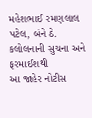મહેશભાઈ રમણલાલ પટેલ, બંને ઠે.
કલોલનાની સુચના અને ફરમાઈશથી
આ જાહેર નોટીસ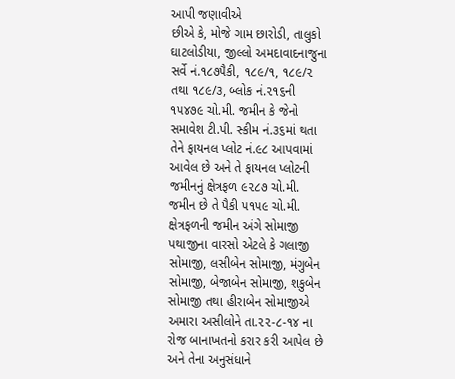આપી જણાવીએ
છીએ કે, મોજે ગામ છારોડી, તાલુકો
ઘાટલોડીયા, જીલ્લો અમદાવાદનાજુના
સર્વે નં.૧૮૭૫ૈકી, ૧૮૯/૧, ૧૮૯/૨
તથા ૧૮૯/૩, બ્લોક નં.૨૧૬ની
૧૫૪૭૯ ચો.મી. જમીન કે જેનો
સમાવેશ ટી.પી. સ્કીમ નં.૩૬માં થતા
તેને ફાયનલ પ્લોટ નં.૯૮ આપવામાં
આવેલ છે અને તે ફાયનલ પ્લોટની
જમીનનું ક્ષેત્રફળ ૯૨૮૭ ચો.મી.
જમીન છે તે પૈકી ૫૧૫૯ ચો.મી.
ક્ષેત્રફળની જમીન અંગે સોમાજી
પથાજીના વારસો એટલે કે ગલાજી
સોમાજી, લસીબેન સોમાજી, મંગુબેન
સોમાજી, બેજાબેન સોમાજી, શકુબેન
સોમાજી તથા હીરાબેન સોમાજીએ
અમારા અસીલોને તા.૨૨-૮-૧૪ ના
રોજ બાનાખતનો કરાર કરી આપેલ છે
અને તેના અનુસંધાને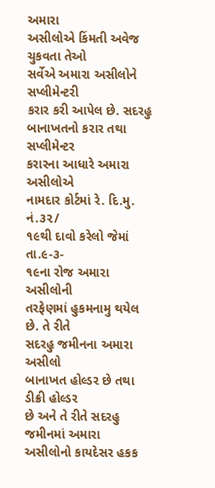અમારા
અસીલોએ કિંમતી અવેજ ચુકવતા તેઓ
સર્વેએ અમારા અસીલોને સપ્લીમેન્ટરી
કરાર કરી આપેલ છે. સદરહુ
બાનાખતનો કરાર તથા સપ્લીમેન્ટર
કરારના આધારે અમારા અસીલોએ
નામદાર કોર્ટમાં રે. દિ.મુ. નં.૩૨/
૧૯થી દાવો કરેલો જેમાં તા.૯-૩-
૧૯ના રોજ અમારા અસીલોની
તરફેણમાં હુકમનામુ થયેલ છે. તે રીતે
સદરહુ જમીનના અમારા અસીલો
બાનાખત હોલ્ડર છે તથા ડીક્રી હોલ્ડર
છે અને તે રીતે સદરહુ જમીનમાં અમારા
અસીલોનો કાયદેસર હકક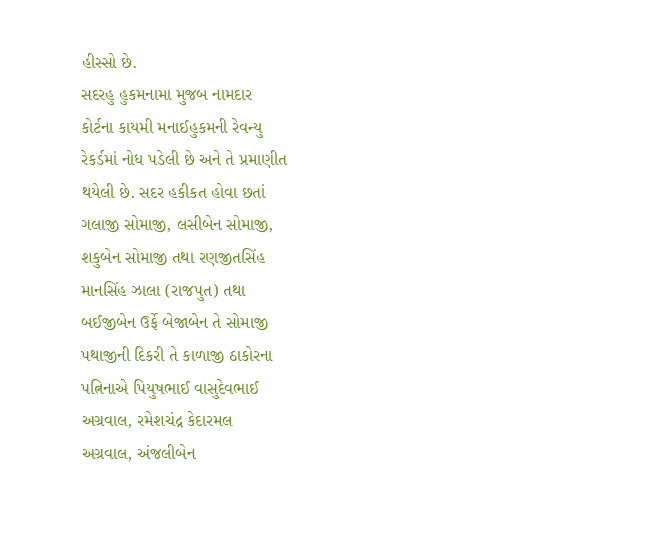હીસ્સો છે.
સદરહુ હુકમનામા મુજબ નામદાર
કોર્ટના કાયમી મનાઈહુકમની રેવન્યુ
રેકર્ડમાં નોધ પડેલી છે અને તે પ્રમાણીત
થયેલી છે. સદર હકીકત હોવા છતાં
ગલાજી સોમાજી, લસીબેન સોમાજી,
શકુબેન સોમાજી તથા રણજીતસિંહ
માનસિંહ ઝાલા (રાજપુત) તથા
બઈજીબેન ઉર્ફે બેજાબેન તે સોમાજી
પથાજીની દિકરી તે કાળાજી ઠાકોરના
પત્નિનાએ પિયુષભાઈ વાસુદેવભાઈ
અગ્રવાલ, રમેશચંદ્ર કેદારમલ
અગ્રવાલ, અંજલીબેન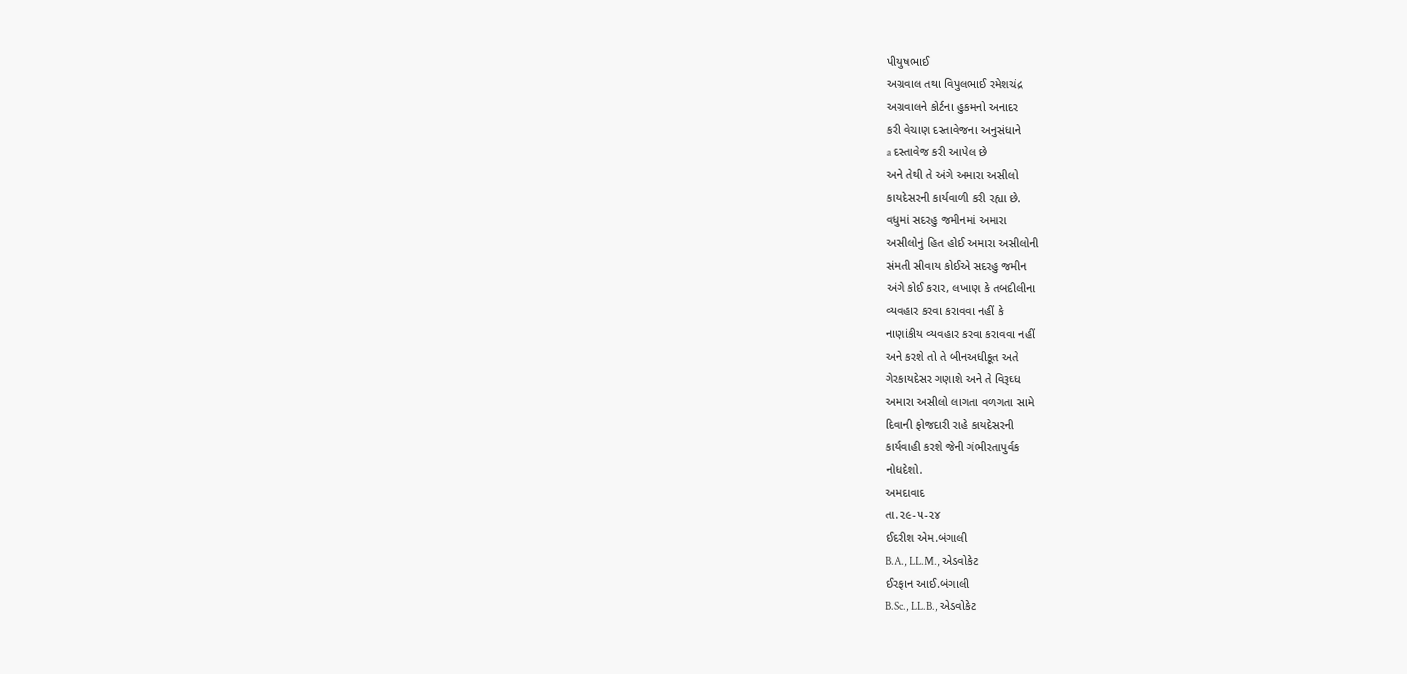પીયુષભાઈ
અગ્રવાલ તથા વિપુલભાઈ રમેશચંદ્ર
અગ્રવાલને કોર્ટના હુકમનો અનાદર
કરી વેચાણ દસ્તાવેજના અનુસંધાને
a દસ્તાવેજ કરી આપેલ છે
અને તેથી તે અંગે અમારા અસીલો
કાયદેસરની કાર્યવાળી કરી રહ્યા છે.
વધુમાં સદરહુ જમીનમાં અમારા
અસીલોનું હિત હોઈ અમારા અસીલોની
સંમતી સીવાય કોઈએ સદરહુ જમીન
અંગે કોઈ કરાર, લખાણ કે તબદીલીના
વ્યવહાર કરવા કરાવવા નહીં કે
નાણાંકીય વ્યવહાર કરવા કરાવવા નહીં
અને કરશે તો તે બીનઅધીકૂત અતે
ગેરકાયદેસર ગણાશે અને તે વિરૂઘ્ધ
અમારા અસીલો લાગતા વળગતા સામે
દિવાની ફોજદારી રાહે કાયદેસરની
કાર્યવાહી કરશે જેની ગંભીરતાપુર્વક
નોધદેશો.
અમદાવાદ
તા.૨૯-૫-૨૪
ઈદરીશ એમ.બંગાલી
B.A., LL.M., એડવોકેટ
ઈરફાન આઈ.બંગાલી
B.Sc., LL.B., એડવોકેટ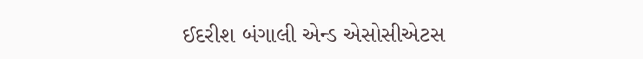ઈદરીશ બંગાલી એન્ડ એસોસીએટસ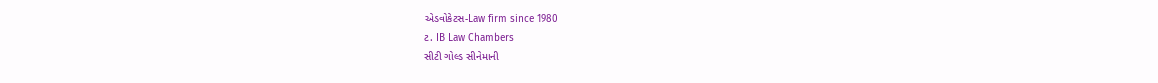એડવોકેટસ-Law firm since 1980
ટ. IB Law Chambers
સીટી ગોલ્ડ સીનેમાની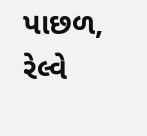પાછળ, રેલ્વે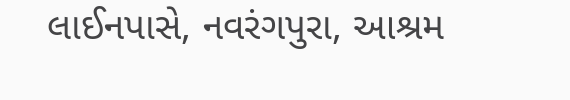લાઈનપાસે, નવરંગપુરા, આશ્રમ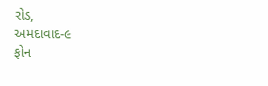રોડ,
અમદાવાદ-૯
ફોન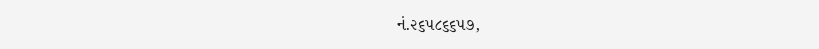નં.૨૬૫૮૬૬૫૭,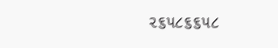૨૬૫૮૬૬૫૮